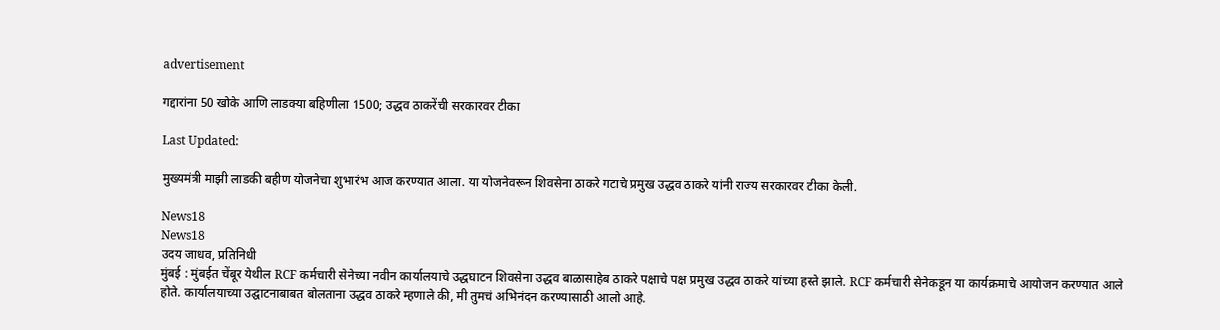advertisement

गद्दारांना 50 खोके आणि लाडक्या बहिणीला 1500; उद्धव ठाकरेंची सरकारवर टीका

Last Updated:

मुख्यमंत्री माझी लाडकी बहीण योजनेचा शुभारंभ आज करण्यात आला. या योजनेवरून शिवसेना ठाकरे गटाचे प्रमुख उद्धव ठाकरे यांनी राज्य सरकारवर टीका केली.

News18
News18
उदय जाधव, प्रतिनिधी
मुंबई : मुंबईत चेंबूर येथील RCF कर्मचारी सेनेच्या नवीन कार्यालयाचे उद्धघाटन शिवसेना उद्धव बाळासाहेब ठाकरे पक्षाचे पक्ष प्रमुख उद्धव ठाकरे यांच्या हस्ते झाले. RCF कर्मचारी सेनेकडून या कार्यक्रमाचे आयोजन करण्यात आले होते. कार्यालयाच्या उद्घाटनाबाबत बोलताना उद्धव ठाकरे म्हणाले की, मी तुमचं अभिनंदन करण्यासाठी आलो आहे.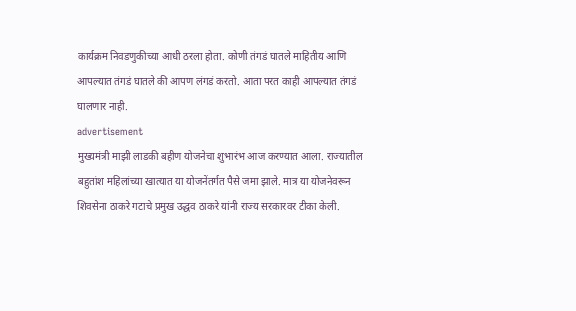कार्यक्रम निवडणुकीच्या आधी ठरला होता. कोणी तंगडं घातले माहितीय आणि आपल्यात तंगडं घातले की आपण लंगडं करतो. आता परत काही आपल्यात तंगडं घालणार नाही.
advertisement
मुख्यमंत्री माझी लाडकी बहीण योजनेचा शुभारंभ आज करण्यात आला. राज्यातील बहुतांश महिलांच्या खात्यात या योजनेंतर्गत पैसे जमा झाले. मात्र या योजनेवरून शिवसेना ठाकरे गटाचे प्रमुख उद्धव ठाकरे यांनी राज्य सरकारवर टीका केली.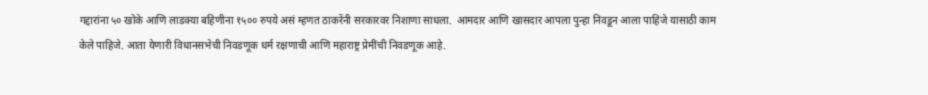गद्दारांना ५० खोके आणि लाडक्या बहिणीना १५०० रुपये असं म्हणत ठाकरेंनी सरकारवर निशाणा साधला.  आमदार आणि खासदार आपला पुन्हा निवडून आला पाहिजे यासाठी काम केले पाहिजे. आता येणारी विधानसभेची निवडणूक धर्म रक्षणाची आणि महाराष्ट्र प्रेमींची निवडणूक आहे.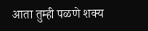आता तुम्ही पळणे शक्य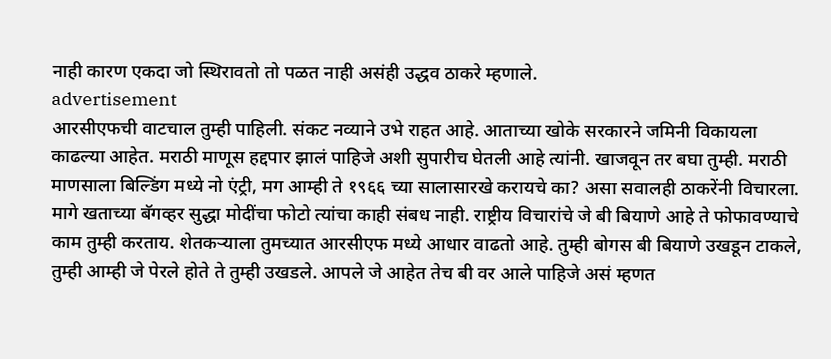नाही कारण एकदा जो स्थिरावतो तो पळत नाही असंही उद्धव ठाकरे म्हणाले.
advertisement
आरसीएफची वाटचाल तुम्ही पाहिली. संकट नव्याने उभे राहत आहे. आताच्या खोके सरकारने जमिनी विकायला काढल्या आहेत. मराठी माणूस हद्दपार झालं पाहिजे अशी सुपारीच घेतली आहे त्यांनी. खाजवून तर बघा तुम्ही. मराठी माणसाला बिल्डिंग मध्ये नो एंट्री, मग आम्ही ते १९६६ च्या सालासारखे करायचे का? असा सवालही ठाकरेंनी विचारला.
मागे खताच्या बॅगव्हर सुद्धा मोदींचा फोटो त्यांचा काही संबध नाही. राष्ट्रीय विचारांचे जे बी बियाणे आहे ते फोफावण्याचे काम तुम्ही करताय. शेतकऱ्याला तुमच्यात आरसीएफ मध्ये आधार वाढतो आहे. तुम्ही बोगस बी बियाणे उखडून टाकले, तुम्ही आम्ही जे पेरले होते ते तुम्ही उखडले. आपले जे आहेत तेच बी वर आले पाहिजे असं म्हणत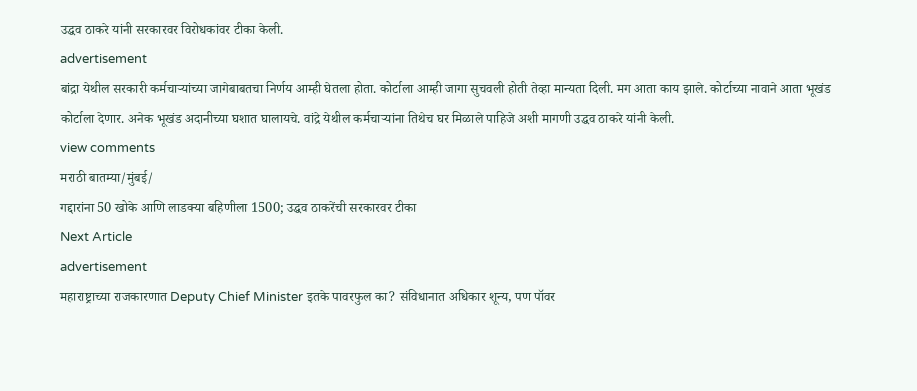उद्धव ठाकरे यांनी सरकारवर विरोधकांवर टीका केली.
advertisement
बांद्रा येथील सरकारी कर्मचाऱ्यांच्या जागेबाबतचा निर्णय आम्ही घेतला होता. कोर्टाला आम्ही जागा सुचवली होती तेव्हा मान्यता दिली. मग आता काय झाले. कोर्टाच्या नावाने आता भूखंड कोर्टाला देणार. अनेक भूखंड अदानीच्या घशात घालायचे. वांद्रे येथील कर्मचाऱ्यांना तिथेच घर मिळाले पाहिजे अशी मागणी उद्धव ठाकरे यांनी केली.
view comments
मराठी बातम्या/मुंबई/
गद्दारांना 50 खोके आणि लाडक्या बहिणीला 1500; उद्धव ठाकरेंची सरकारवर टीका
Next Article
advertisement
महाराष्ट्राच्या राजकारणात Deputy Chief Minister इतके पावरफुल का? संविधानात अधिकार शून्य, पण पॉवर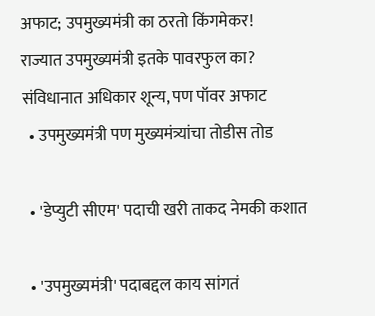अफाट; उपमुख्यमंत्री का ठरतो किंगमेकर!
राज्यात उपमुख्यमंत्री इतके पावरफुल का? संविधानात अधिकार शून्य, पण पॉवर अफाट
  • उपमुख्यमंत्री पण मुख्यमंत्र्यांचा तोडीस तोड

  • 'डेप्युटी सीएम' पदाची खरी ताकद नेमकी कशात

  • 'उपमुख्यमंत्री' पदाबद्दल काय सांगतं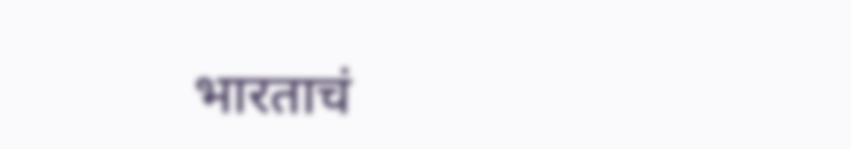भारताचं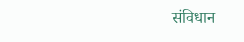संविधान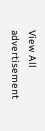View All
advertisement